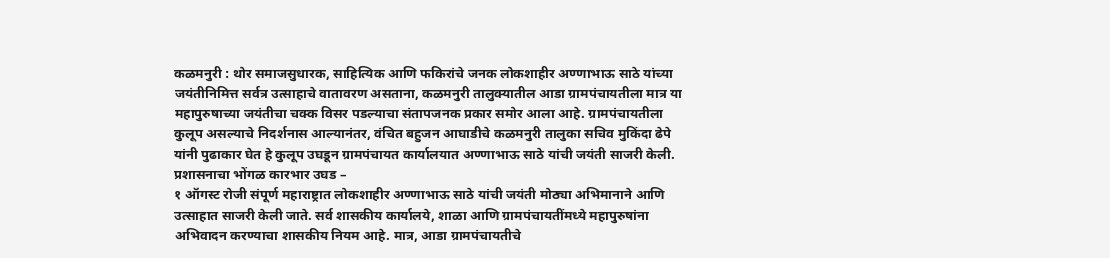कळमनुरी : थोर समाजसुधारक, साहित्यिक आणि फकिरांचे जनक लोकशाहीर अण्णाभाऊ साठे यांच्या जयंतीनिमित्त सर्वत्र उत्साहाचे वातावरण असताना, कळमनुरी तालुक्यातील आडा ग्रामपंचायतीला मात्र या महापुरुषाच्या जयंतीचा चक्क विसर पडल्याचा संतापजनक प्रकार समोर आला आहे. ग्रामपंचायतीला कुलूप असल्याचे निदर्शनास आल्यानंतर, वंचित बहुजन आघाडीचे कळमनुरी तालुका सचिव मुकिंदा ढेपे यांनी पुढाकार घेत हे कुलूप उघडून ग्रामपंचायत कार्यालयात अण्णाभाऊ साठे यांची जयंती साजरी केली.
प्रशासनाचा भोंगळ कारभार उघड –
१ ऑगस्ट रोजी संपूर्ण महाराष्ट्रात लोकशाहीर अण्णाभाऊ साठे यांची जयंती मोठ्या अभिमानाने आणि उत्साहात साजरी केली जाते. सर्व शासकीय कार्यालये, शाळा आणि ग्रामपंचायतींमध्ये महापुरुषांना अभिवादन करण्याचा शासकीय नियम आहे. मात्र, आडा ग्रामपंचायतीचे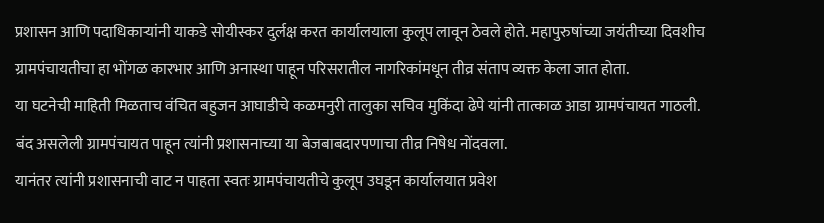प्रशासन आणि पदाधिकाऱ्यांनी याकडे सोयीस्कर दुर्लक्ष करत कार्यालयाला कुलूप लावून ठेवले होते. महापुरुषांच्या जयंतीच्या दिवशीच ग्रामपंचायतीचा हा भोंगळ कारभार आणि अनास्था पाहून परिसरातील नागरिकांमधून तीव्र संताप व्यक्त केला जात होता.
या घटनेची माहिती मिळताच वंचित बहुजन आघाडीचे कळमनुरी तालुका सचिव मुकिंदा ढेपे यांनी तात्काळ आडा ग्रामपंचायत गाठली. बंद असलेली ग्रामपंचायत पाहून त्यांनी प्रशासनाच्या या बेजबाबदारपणाचा तीव्र निषेध नोंदवला.
यानंतर त्यांनी प्रशासनाची वाट न पाहता स्वतः ग्रामपंचायतीचे कुलूप उघडून कार्यालयात प्रवेश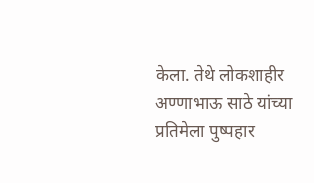केला. तेथे लोकशाहीर अण्णाभाऊ साठे यांच्या प्रतिमेला पुष्पहार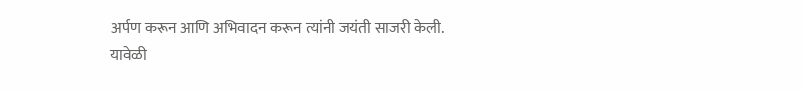अर्पण करून आणि अभिवादन करून त्यांनी जयंती साजरी केली. यावेळी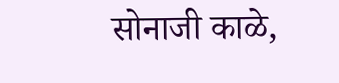सोनाजी काळे,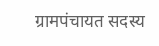ग्रामपंचायत सदस्य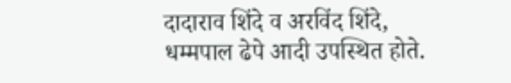दादाराव शिंदे व अरविंद शिंदे, धम्मपाल ढेपे आदी उपस्थित होते.